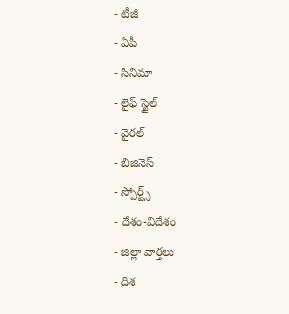- టీజీ
- ఏపీ
- సినిమా
- లైఫ్ స్టైల్
- వైరల్
- బిజినెస్
- స్పోర్ట్స్
- దేశం-విదేశం
- జిల్లా వార్తలు
- దిశ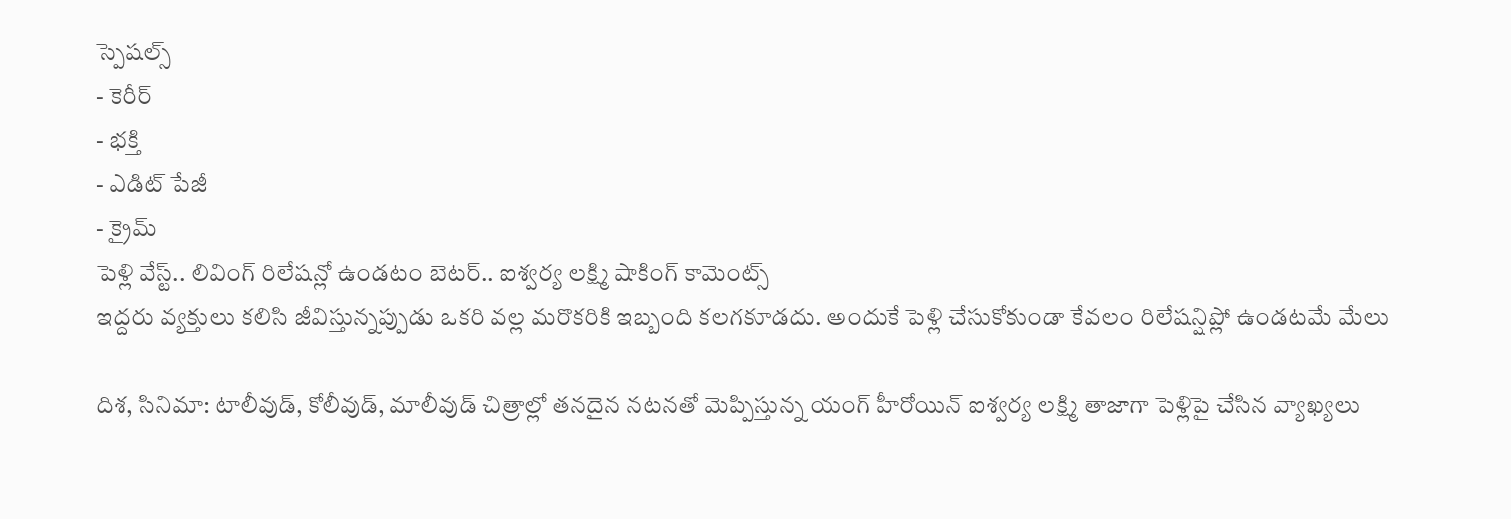స్పెషల్స్
- కెరీర్
- భక్తి
- ఎడిట్ పేజీ
- క్రైమ్
పెళ్లి వేస్ట్.. లివింగ్ రిలేషన్లో ఉండటం బెటర్.. ఐశ్వర్య లక్ష్మి షాకింగ్ కామెంట్స్
ఇద్దరు వ్యక్తులు కలిసి జీవిస్తున్నప్పుడు ఒకరి వల్ల మరొకరికి ఇబ్బంది కలగకూడదు. అందుకే పెళ్లి చేసుకోకుండా కేవలం రిలేషన్షిప్లో ఉండటమే మేలు

దిశ, సినిమా: టాలీవుడ్, కోలీవుడ్, మాలీవుడ్ చిత్రాల్లో తనదైన నటనతో మెప్పిస్తున్న యంగ్ హీరోయిన్ ఐశ్వర్య లక్ష్మి తాజాగా పెళ్లిపై చేసిన వ్యాఖ్యలు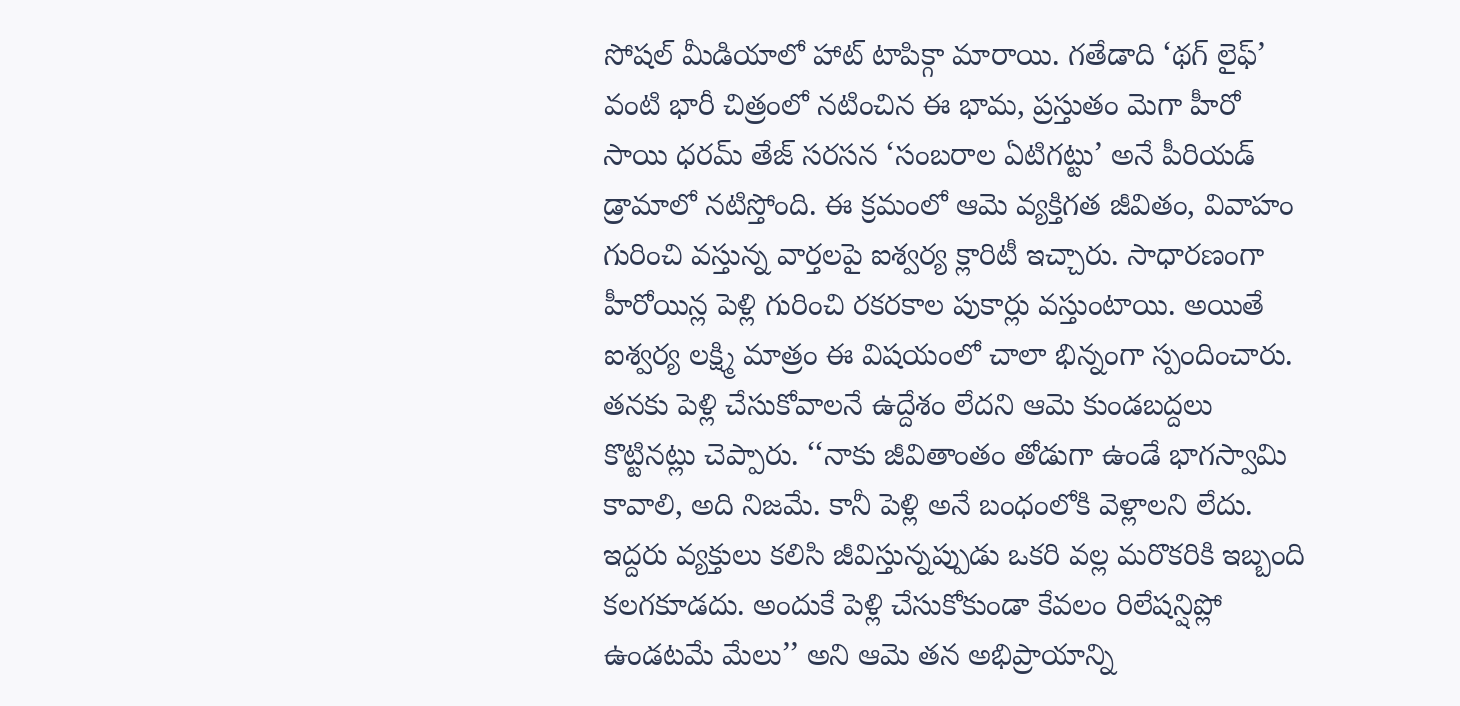సోషల్ మీడియాలో హాట్ టాపిక్గా మారాయి. గతేడాది ‘థగ్ లైఫ్’ వంటి భారీ చిత్రంలో నటించిన ఈ భామ, ప్రస్తుతం మెగా హీరో సాయి ధరమ్ తేజ్ సరసన ‘సంబరాల ఏటిగట్టు’ అనే పీరియడ్ డ్రామాలో నటిస్తోంది. ఈ క్రమంలో ఆమె వ్యక్తిగత జీవితం, వివాహం గురించి వస్తున్న వార్తలపై ఐశ్వర్య క్లారిటీ ఇచ్చారు. సాధారణంగా హీరోయిన్ల పెళ్లి గురించి రకరకాల పుకార్లు వస్తుంటాయి. అయితే ఐశ్వర్య లక్ష్మి మాత్రం ఈ విషయంలో చాలా భిన్నంగా స్పందించారు. తనకు పెళ్లి చేసుకోవాలనే ఉద్దేశం లేదని ఆమె కుండబద్దలు కొట్టినట్లు చెప్పారు. ‘‘నాకు జీవితాంతం తోడుగా ఉండే భాగస్వామి కావాలి, అది నిజమే. కానీ పెళ్లి అనే బంధంలోకి వెళ్లాలని లేదు.
ఇద్దరు వ్యక్తులు కలిసి జీవిస్తున్నప్పుడు ఒకరి వల్ల మరొకరికి ఇబ్బంది కలగకూడదు. అందుకే పెళ్లి చేసుకోకుండా కేవలం రిలేషన్షిప్లో ఉండటమే మేలు’’ అని ఆమె తన అభిప్రాయాన్ని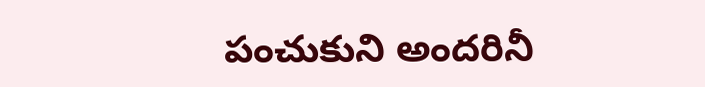పంచుకుని అందరినీ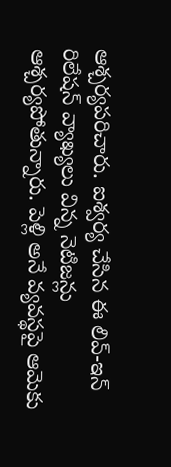ఆశ్చర్యపరిచారు. ఐశ్వర్య చేసిన ఈ లివ్-ఇన్ రిలేషన్ వ్యాఖ్యలు విన్న నెటిజన్లు ఆశ్చర్యపోతున్నారు. పెళ్లి అనే వ్యవస్థపై ఆమెకు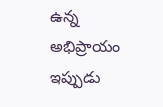ఉన్న అభిప్రాయం ఇప్పుడు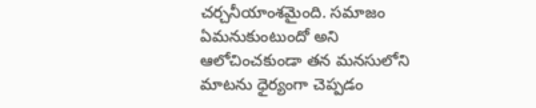చర్చనీయాంశమైంది. సమాజం ఏమనుకుంటుందో అని ఆలోచించకుండా తన మనసులోని మాటను ధైర్యంగా చెప్పడం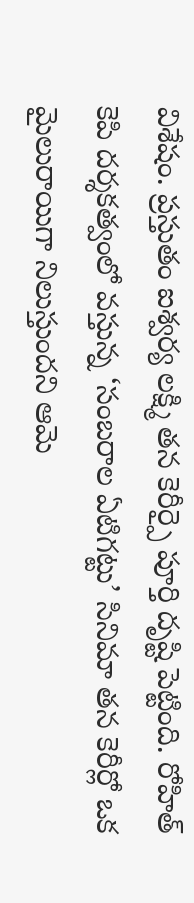విశేషం. ప్రస్తుతం ఐశ్వర్య లక్ష్మి తన కెరీర్పై పూర్తి దృష్టి పెట్టింది. రోహిత్ కెపి దర్శకత్వంలో వస్తున్న ‘సంబరాల ఏటిగట్టు’ సినిమా తన కెరీర్లో ఒక మైలురాయిగా నిలుస్తుందని ఆమె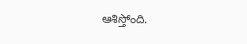ఆశిస్తోంది.